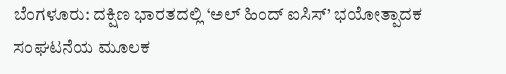ಬೆಂಗಳೂರು: ದಕ್ಷಿಣ ಭಾರತದಲ್ಲಿ ‘ಅಲ್ ಹಿಂದ್ ಐಸಿಸ್’ ಭಯೋತ್ಪಾದಕ ಸಂಘಟನೆಯ ಮೂಲಕ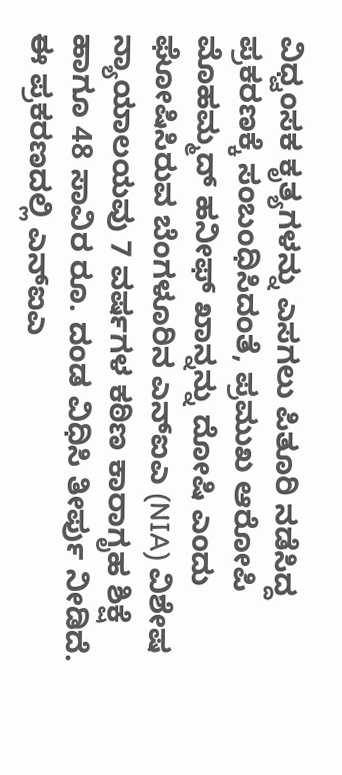ವಿಧ್ವಂಸಕ ಕೃತ್ಯಗಳನ್ನು ಎಸಗಲು ಪಿತೂರಿ ನಡೆಸಿದ್ದ ಪ್ರಕರಣಕ್ಕೆ ಸಂಬಂಧಿಸಿದಂತೆ, ಪ್ರಮುಖ ಆರೋಪಿ ಮೊಹಮ್ಮದ್ ಹನೀಫ್ ಖಾನ್ನನ್ನು ದೋಷಿ ಎಂದು ಘೋಷಿಸಿರುವ ಬೆಂಗಳೂರಿನ ಎನ್ಐಎ (NIA) ವಿಶೇಷ ನ್ಯಾಯಾಲಯವು 7 ವರ್ಷಗಳ ಕಠಿಣ ಕಾರಾಗೃಹ ಶಿಕ್ಷೆ ಹಾಗೂ 48 ಸಾವಿರ ರೂ. ದಂಡ ವಿಧಿಸಿ ತೀರ್ಪು ನೀಡಿದೆ.
ಈ ಪ್ರಕರಣದಲ್ಲಿ ಎನ್ಐಎ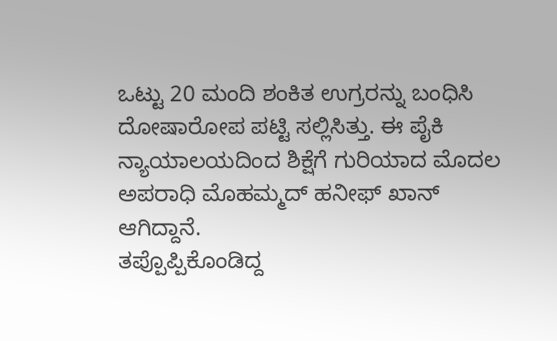ಒಟ್ಟು 20 ಮಂದಿ ಶಂಕಿತ ಉಗ್ರರನ್ನು ಬಂಧಿಸಿ ದೋಷಾರೋಪ ಪಟ್ಟಿ ಸಲ್ಲಿಸಿತ್ತು. ಈ ಪೈಕಿ ನ್ಯಾಯಾಲಯದಿಂದ ಶಿಕ್ಷೆಗೆ ಗುರಿಯಾದ ಮೊದಲ ಅಪರಾಧಿ ಮೊಹಮ್ಮದ್ ಹನೀಫ್ ಖಾನ್ ಆಗಿದ್ದಾನೆ.
ತಪ್ಪೊಪ್ಪಿಕೊಂಡಿದ್ದ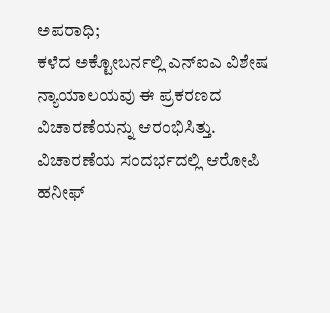ಅಪರಾಧಿ;
ಕಳೆದ ಅಕ್ಟೋಬರ್ನಲ್ಲಿ ಎನ್ಐಎ ವಿಶೇಷ ನ್ಯಾಯಾಲಯವು ಈ ಪ್ರಕರಣದ ವಿಚಾರಣೆಯನ್ನು ಆರಂಭಿಸಿತ್ತು. ವಿಚಾರಣೆಯ ಸಂದರ್ಭದಲ್ಲಿ ಆರೋಪಿ ಹನೀಫ್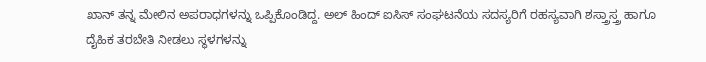ಖಾನ್ ತನ್ನ ಮೇಲಿನ ಅಪರಾಧಗಳನ್ನು ಒಪ್ಪಿಕೊಂಡಿದ್ದ. ಅಲ್ ಹಿಂದ್ ಐಸಿಸ್ ಸಂಘಟನೆಯ ಸದಸ್ಯರಿಗೆ ರಹಸ್ಯವಾಗಿ ಶಸ್ತ್ರಾಸ್ತ್ರ ಹಾಗೂ ದೈಹಿಕ ತರಬೇತಿ ನೀಡಲು ಸ್ಥಳಗಳನ್ನು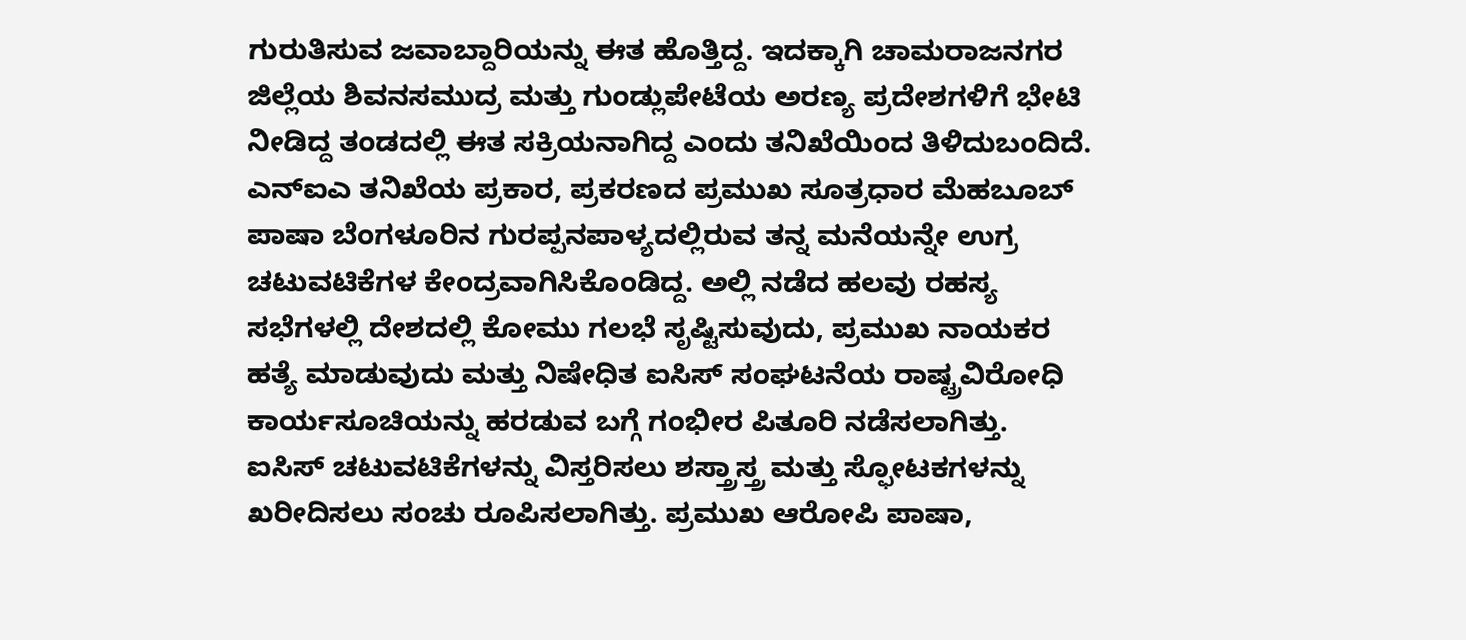ಗುರುತಿಸುವ ಜವಾಬ್ದಾರಿಯನ್ನು ಈತ ಹೊತ್ತಿದ್ದ. ಇದಕ್ಕಾಗಿ ಚಾಮರಾಜನಗರ ಜಿಲ್ಲೆಯ ಶಿವನಸಮುದ್ರ ಮತ್ತು ಗುಂಡ್ಲುಪೇಟೆಯ ಅರಣ್ಯ ಪ್ರದೇಶಗಳಿಗೆ ಭೇಟಿ ನೀಡಿದ್ದ ತಂಡದಲ್ಲಿ ಈತ ಸಕ್ರಿಯನಾಗಿದ್ದ ಎಂದು ತನಿಖೆಯಿಂದ ತಿಳಿದುಬಂದಿದೆ.
ಎನ್ಐಎ ತನಿಖೆಯ ಪ್ರಕಾರ, ಪ್ರಕರಣದ ಪ್ರಮುಖ ಸೂತ್ರಧಾರ ಮೆಹಬೂಬ್ ಪಾಷಾ ಬೆಂಗಳೂರಿನ ಗುರಪ್ಪನಪಾಳ್ಯದಲ್ಲಿರುವ ತನ್ನ ಮನೆಯನ್ನೇ ಉಗ್ರ ಚಟುವಟಿಕೆಗಳ ಕೇಂದ್ರವಾಗಿಸಿಕೊಂಡಿದ್ದ. ಅಲ್ಲಿ ನಡೆದ ಹಲವು ರಹಸ್ಯ ಸಭೆಗಳಲ್ಲಿ ದೇಶದಲ್ಲಿ ಕೋಮು ಗಲಭೆ ಸೃಷ್ಟಿಸುವುದು, ಪ್ರಮುಖ ನಾಯಕರ ಹತ್ಯೆ ಮಾಡುವುದು ಮತ್ತು ನಿಷೇಧಿತ ಐಸಿಸ್ ಸಂಘಟನೆಯ ರಾಷ್ಟ್ರವಿರೋಧಿ ಕಾರ್ಯಸೂಚಿಯನ್ನು ಹರಡುವ ಬಗ್ಗೆ ಗಂಭೀರ ಪಿತೂರಿ ನಡೆಸಲಾಗಿತ್ತು.
ಐಸಿಸ್ ಚಟುವಟಿಕೆಗಳನ್ನು ವಿಸ್ತರಿಸಲು ಶಸ್ತ್ರಾಸ್ತ್ರ ಮತ್ತು ಸ್ಫೋಟಕಗಳನ್ನು ಖರೀದಿಸಲು ಸಂಚು ರೂಪಿಸಲಾಗಿತ್ತು. ಪ್ರಮುಖ ಆರೋಪಿ ಪಾಷಾ,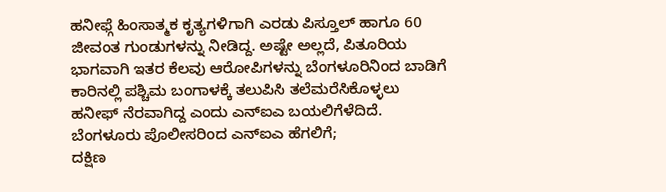ಹನೀಫ್ಗೆ ಹಿಂಸಾತ್ಮಕ ಕೃತ್ಯಗಳಿಗಾಗಿ ಎರಡು ಪಿಸ್ತೂಲ್ ಹಾಗೂ 60 ಜೀವಂತ ಗುಂಡುಗಳನ್ನು ನೀಡಿದ್ದ. ಅಷ್ಟೇ ಅಲ್ಲದೆ, ಪಿತೂರಿಯ ಭಾಗವಾಗಿ ಇತರ ಕೆಲವು ಆರೋಪಿಗಳನ್ನು ಬೆಂಗಳೂರಿನಿಂದ ಬಾಡಿಗೆ ಕಾರಿನಲ್ಲಿ ಪಶ್ಚಿಮ ಬಂಗಾಳಕ್ಕೆ ತಲುಪಿಸಿ ತಲೆಮರೆಸಿಕೊಳ್ಳಲು ಹನೀಫ್ ನೆರವಾಗಿದ್ದ ಎಂದು ಎನ್ಐಎ ಬಯಲಿಗೆಳೆದಿದೆ.
ಬೆಂಗಳೂರು ಪೊಲೀಸರಿಂದ ಎನ್ಐಎ ಹೆಗಲಿಗೆ;
ದಕ್ಷಿಣ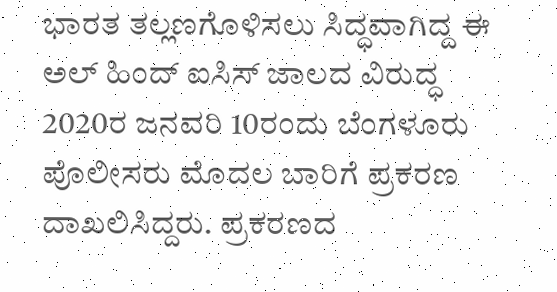ಭಾರತ ತಲ್ಲಣಗೊಳಿಸಲು ಸಿದ್ಧವಾಗಿದ್ದ ಈ ಅಲ್ ಹಿಂದ್ ಐಸಿಸ್ ಜಾಲದ ವಿರುದ್ಧ 2020ರ ಜನವರಿ 10ರಂದು ಬೆಂಗಳೂರು ಪೊಲೀಸರು ಮೊದಲ ಬಾರಿಗೆ ಪ್ರಕರಣ ದಾಖಲಿಸಿದ್ದರು. ಪ್ರಕರಣದ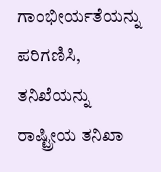ಗಾಂಭೀರ್ಯತೆಯನ್ನು ಪರಿಗಣಿಸಿ, ತನಿಖೆಯನ್ನು ರಾಷ್ಟ್ರೀಯ ತನಿಖಾ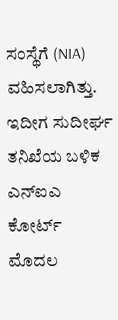ಸಂಸ್ಥೆಗೆ (NIA) ವಹಿಸಲಾಗಿತ್ತು. ಇದೀಗ ಸುದೀರ್ಘ ತನಿಖೆಯ ಬಳಿಕ ಎನ್ಐಎ ಕೋರ್ಟ್ ಮೊದಲ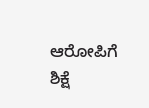ಆರೋಪಿಗೆ ಶಿಕ್ಷೆ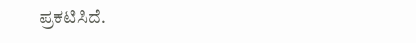ಪ್ರಕಟಿಸಿದೆ.